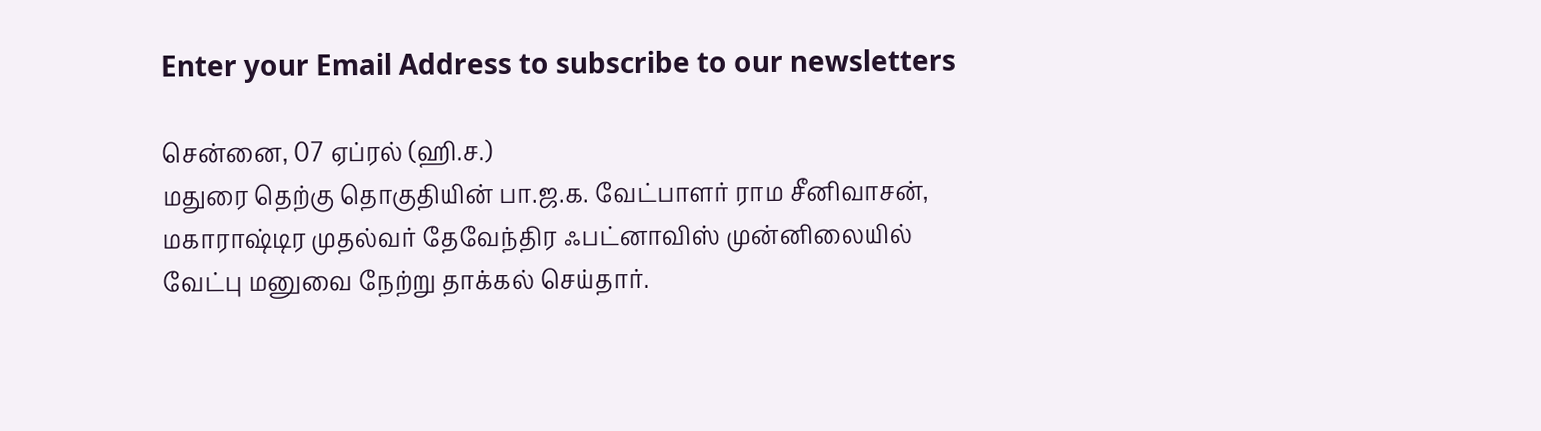Enter your Email Address to subscribe to our newsletters

சென்னை, 07 ஏப்ரல் (ஹி.ச.)
மதுரை தெற்கு தொகுதியின் பா.ஜ.க. வேட்பாளர் ராம சீனிவாசன், மகாராஷ்டிர முதல்வர் தேவேந்திர ஃபட்னாவிஸ் முன்னிலையில் வேட்பு மனுவை நேற்று தாக்கல் செய்தார்.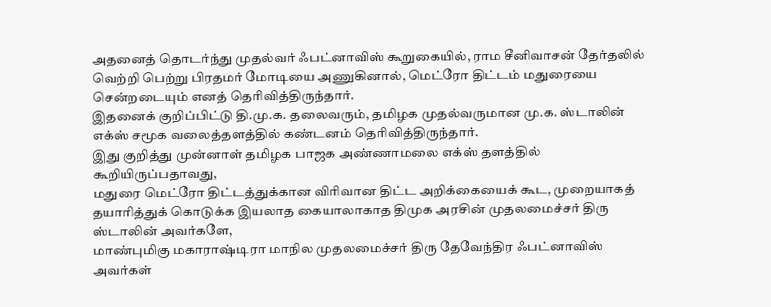அதனைத் தொடர்ந்து முதல்வர் ஃபட்னாவிஸ் கூறுகையில், ராம சீனிவாசன் தேர்தலில் வெற்றி பெற்று பிரதமர் மோடியை அணுகினால், மெட்ரோ திட்டம் மதுரையை சென்றடையும் எனத் தெரிவித்திருந்தார்.
இதனைக் குறிப்பிட்டு தி.மு.க. தலைவரும், தமிழக முதல்வருமான மு.க. ஸ்டாலின் எக்ஸ் சமூக வலைத்தளத்தில் கண்டனம் தெரிவித்திருந்தார்.
இது குறித்து முன்னாள் தமிழக பாஜக அண்ணாமலை எக்ஸ் தளத்தில் கூறியிருப்பதாவது,
மதுரை மெட்ரோ திட்டத்துக்கான விரிவான திட்ட அறிக்கையைக் கூட, முறையாகத் தயாரித்துக் கொடுக்க இயலாத கையாலாகாத திமுக அரசின் முதலமைச்சர் திரு
ஸ்டாலின் அவர்களே,
மாண்புமிகு மகாராஷ்டிரா மாநில முதலமைச்சர் திரு தேவேந்திர ஃபட்னாவிஸ் அவர்கள்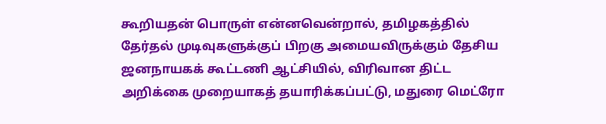கூறியதன் பொருள் என்னவென்றால், தமிழகத்தில் தேர்தல் முடிவுகளுக்குப் பிறகு அமையவிருக்கும் தேசிய ஜனநாயகக் கூட்டணி ஆட்சியில், விரிவான திட்ட அறிக்கை முறையாகத் தயாரிக்கப்பட்டு, மதுரை மெட்ரோ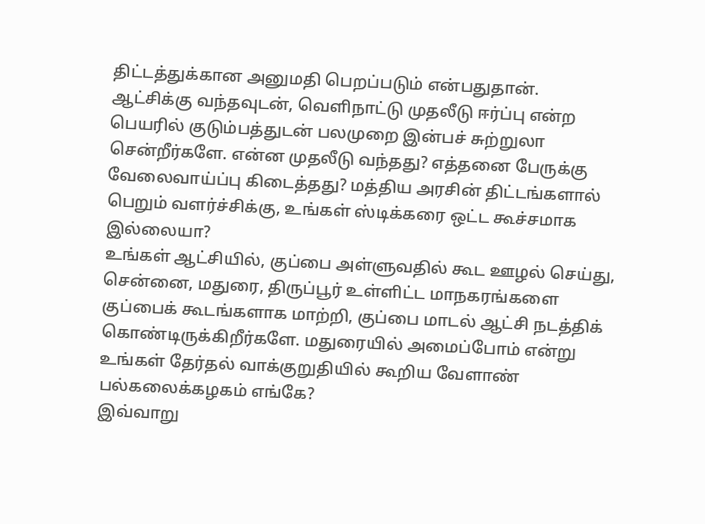திட்டத்துக்கான அனுமதி பெறப்படும் என்பதுதான்.
ஆட்சிக்கு வந்தவுடன், வெளிநாட்டு முதலீடு ஈர்ப்பு என்ற பெயரில் குடும்பத்துடன் பலமுறை இன்பச் சுற்றுலா சென்றீர்களே. என்ன முதலீடு வந்தது? எத்தனை பேருக்கு வேலைவாய்ப்பு கிடைத்தது? மத்திய அரசின் திட்டங்களால் பெறும் வளர்ச்சிக்கு, உங்கள் ஸ்டிக்கரை ஒட்ட கூச்சமாக இல்லையா?
உங்கள் ஆட்சியில், குப்பை அள்ளுவதில் கூட ஊழல் செய்து, சென்னை, மதுரை, திருப்பூர் உள்ளிட்ட மாநகரங்களை குப்பைக் கூடங்களாக மாற்றி, குப்பை மாடல் ஆட்சி நடத்திக் கொண்டிருக்கிறீர்களே. மதுரையில் அமைப்போம் என்று உங்கள் தேர்தல் வாக்குறுதியில் கூறிய வேளாண் பல்கலைக்கழகம் எங்கே?
இவ்வாறு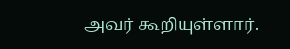அவர் கூறியுள்ளார்.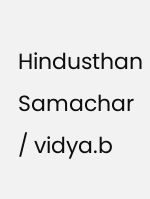Hindusthan Samachar / vidya.b